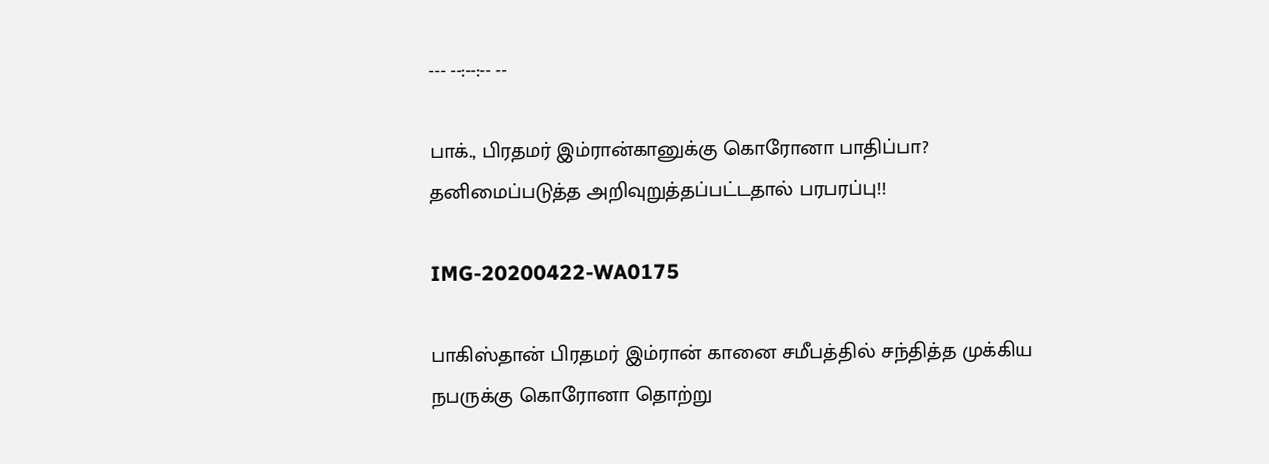--- --:--:-- --

பாக்., பிரதமர் இம்ரான்கானுக்கு கொரோனா பாதிப்பா? தனிமைப்படுத்த அறிவுறுத்தப்பட்டதால் பரபரப்பு!!

IMG-20200422-WA0175

பாகிஸ்தான் பிரதமர் இம்ரான் கானை சமீபத்தில் சந்தித்த முக்கிய நபருக்கு கொரோனா தொற்று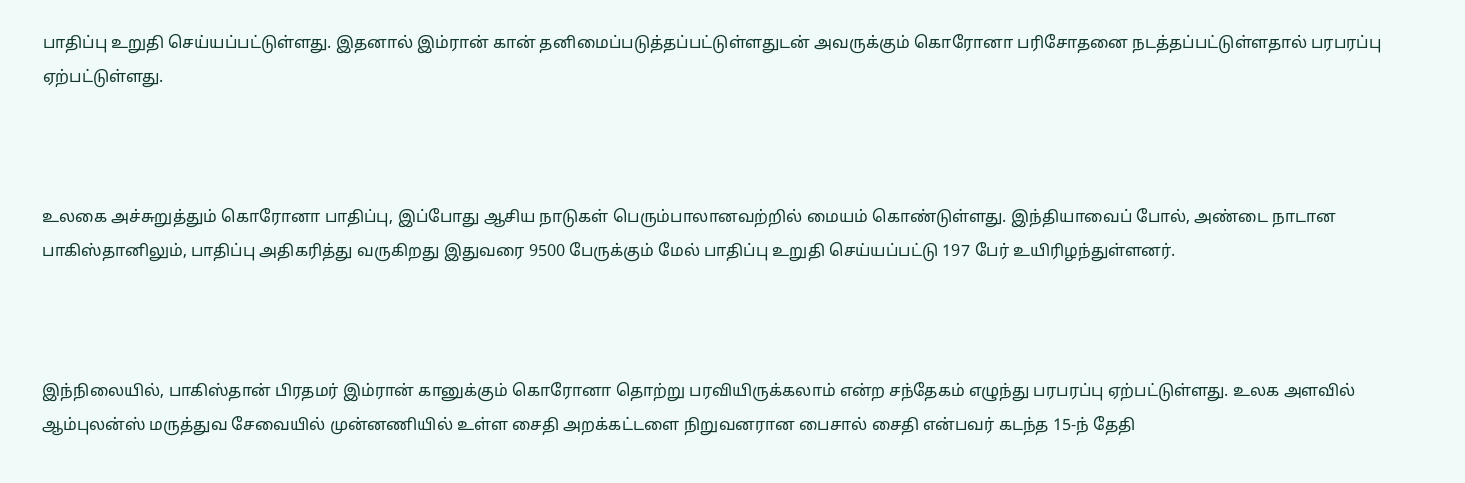பாதிப்பு உறுதி செய்யப்பட்டுள்ளது. இதனால் இம்ரான் கான் தனிமைப்படுத்தப்பட்டுள்ளதுடன் அவருக்கும் கொரோனா பரிசோதனை நடத்தப்பட்டுள்ளதால் பரபரப்பு ஏற்பட்டுள்ளது.



உலகை அச்சுறுத்தும் கொரோனா பாதிப்பு, இப்போது ஆசிய நாடுகள் பெரும்பாலானவற்றில் மையம் கொண்டுள்ளது. இந்தியாவைப் போல், அண்டை நாடான பாகிஸ்தானிலும், பாதிப்பு அதிகரித்து வருகிறது இதுவரை 9500 பேருக்கும் மேல் பாதிப்பு உறுதி செய்யப்பட்டு 197 பேர் உயிரிழந்துள்ளனர்.



இந்நிலையில், பாகிஸ்தான் பிரதமர் இம்ரான் கானுக்கும் கொரோனா தொற்று பரவியிருக்கலாம் என்ற சந்தேகம் எழுந்து பரபரப்பு ஏற்பட்டுள்ளது. உலக அளவில் ஆம்புலன்ஸ் மருத்துவ சேவையில் முன்னணியில் உள்ள சைதி அறக்கட்டளை நிறுவனரான பைசால் சைதி என்பவர் கடந்த 15-ந் தேதி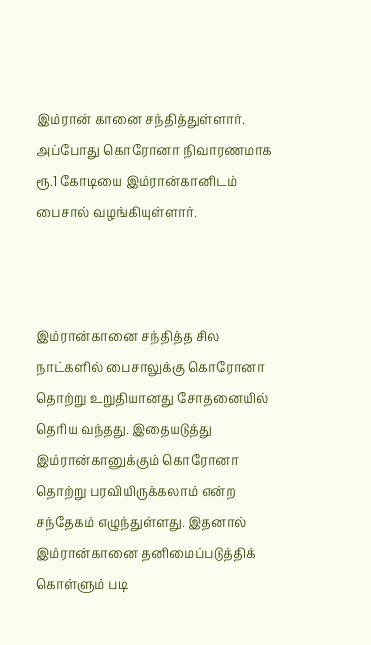இம்ரான் கானை சந்தித்துள்ளார். அப்போது கொரோனா நிவாரணமாக ரூ.1 கோடியை இம்ரான்கானிடம் பைசால் வழங்கியுள்ளார்.



இம்ரான்கானை சந்தித்த சில நாட்களில் பைசாலுக்கு கொரோனா தொற்று உறுதியானது சோதனையில் தெரிய வந்தது. இதையடுத்து இம்ரான்கானுக்கும் கொரோனா தொற்று பரவியிருக்கலாம் என்ற சந்தேகம் எழுந்துள்ளது. இதனால் இம்ரான்கானை தனிமைப்படுத்திக் கொள்ளும் படி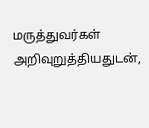மருத்துவர்கள் அறிவுறுத்தியதுடன்,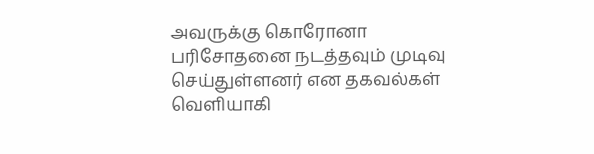அவருக்கு கொரோனா பரிசோதனை நடத்தவும் முடிவு செய்துள்ளனர் என தகவல்கள் வெளியாகி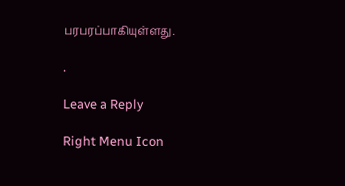பரபரப்பாகியுள்ளது.

.

Leave a Reply

Right Menu Icon